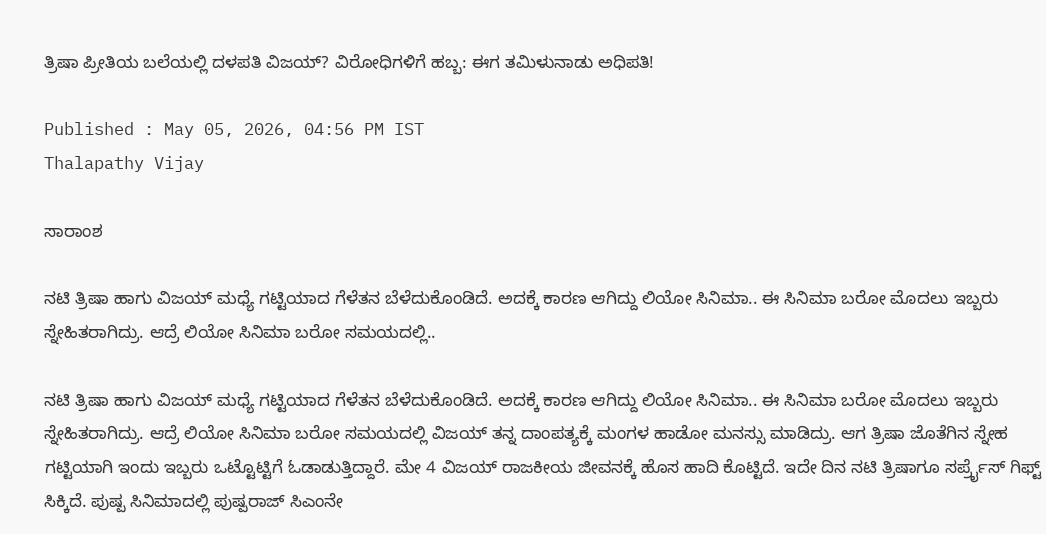ತ್ರಿಷಾ ಪ್ರೀತಿಯ ಬಲೆಯಲ್ಲಿ ದಳಪತಿ ವಿಜಯ್? ವಿರೋಧಿಗಳಿಗೆ ಹಬ್ಬ: ಈಗ ತಮಿಳುನಾಡು ಅಧಿಪತಿ!

Published : May 05, 2026, 04:56 PM IST
Thalapathy Vijay

ಸಾರಾಂಶ

ನಟಿ ತ್ರಿಷಾ ಹಾಗು ವಿಜಯ್ ಮಧ್ಯೆ ಗಟ್ಟಿಯಾದ ಗೆಳೆತನ ಬೆಳೆದುಕೊಂಡಿದೆ. ಅದಕ್ಕೆ ಕಾರಣ ಆಗಿದ್ದು ಲಿಯೋ ಸಿನಿಮಾ.. ಈ ಸಿನಿಮಾ ಬರೋ ಮೊದಲು ಇಬ್ಬರು ಸ್ನೇಹಿತರಾಗಿದ್ರು. ಆದ್ರೆ ಲಿಯೋ ಸಿನಿಮಾ ಬರೋ ಸಮಯದಲ್ಲಿ..

ನಟಿ ತ್ರಿಷಾ ಹಾಗು ವಿಜಯ್ ಮಧ್ಯೆ ಗಟ್ಟಿಯಾದ ಗೆಳೆತನ ಬೆಳೆದುಕೊಂಡಿದೆ. ಅದಕ್ಕೆ ಕಾರಣ ಆಗಿದ್ದು ಲಿಯೋ ಸಿನಿಮಾ.. ಈ ಸಿನಿಮಾ ಬರೋ ಮೊದಲು ಇಬ್ಬರು ಸ್ನೇಹಿತರಾಗಿದ್ರು. ಆದ್ರೆ ಲಿಯೋ ಸಿನಿಮಾ ಬರೋ ಸಮಯದಲ್ಲಿ ವಿಜಯ್ ತನ್ನ ದಾಂಪತ್ಯಕ್ಕೆ ಮಂಗಳ ಹಾಡೋ ಮನಸ್ಸು ಮಾಡಿದ್ರು. ಆಗ ತ್ರಿಷಾ ಜೊತೆಗಿನ ಸ್ನೇಹ ಗಟ್ಟಿಯಾಗಿ ಇಂದು ಇಬ್ಬರು ಒಟ್ಟೊಟ್ಟಿಗೆ ಓಡಾಡುತ್ತಿದ್ದಾರೆ. ಮೇ 4 ವಿಜಯ್ ರಾಜಕೀಯ ಜೀವನಕ್ಕೆ ಹೊಸ ಹಾದಿ ಕೊಟ್ಟಿದೆ. ಇದೇ ದಿನ ನಟಿ ತ್ರಿಷಾಗೂ ಸರ್ಪ್ರೈಸ್ ಗಿಫ್ಟ್ ಸಿಕ್ಕಿದೆ. ಪುಷ್ಪ ಸಿನಿಮಾದಲ್ಲಿ ಪುಷ್ಪರಾಜ್ ಸಿಎಂನೇ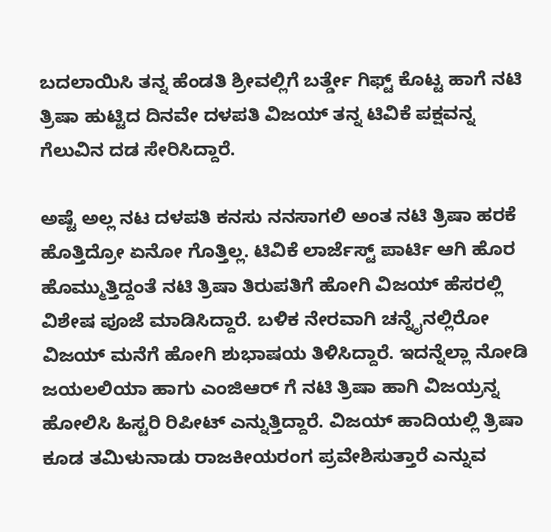ಬದಲಾಯಿಸಿ ತನ್ನ ಹೆಂಡತಿ ಶ್ರೀವಲ್ಲಿಗೆ ಬರ್ತ್ಡೇ ಗಿಫ್ಟ್ ಕೊಟ್ಟ ಹಾಗೆ ನಟಿ ತ್ರಿಷಾ ಹುಟ್ಟಿದ ದಿನವೇ ದಳಪತಿ ವಿಜಯ್ ತನ್ನ ಟಿವಿಕೆ ಪಕ್ಷವನ್ನ ಗೆಲುವಿನ ದಡ ಸೇರಿಸಿದ್ದಾರೆ.

ಅಷ್ಟೆ ಅಲ್ಲ ನಟ ದಳಪತಿ ಕನಸು ನನಸಾಗಲಿ ಅಂತ ನಟಿ ತ್ರಿಷಾ ಹರಕೆ ಹೊತ್ತಿದ್ರೋ ಏನೋ ಗೊತ್ತಿಲ್ಲ. ಟಿವಿಕೆ ಲಾರ್ಜೆಸ್ಟ್ ಪಾರ್ಟಿ ಆಗಿ ಹೊರ ಹೊಮ್ಮುತ್ತಿದ್ದಂತೆ ನಟಿ ತ್ರಿಷಾ ತಿರುಪತಿಗೆ ಹೋಗಿ ವಿಜಯ್ ಹೆಸರಲ್ಲಿ ವಿಶೇಷ ಪೂಜೆ ಮಾಡಿಸಿದ್ದಾರೆ. ಬಳಿಕ ನೇರವಾಗಿ ಚನ್ನೈನಲ್ಲಿರೋ ವಿಜಯ್ ಮನೆಗೆ ಹೋಗಿ ಶುಭಾಷಯ ತಿಳಿಸಿದ್ದಾರೆ. ಇದನ್ನೆಲ್ಲಾ ನೋಡಿ ಜಯಲಲಿಯಾ ಹಾಗು ಎಂಜಿಆರ್ ಗೆ ನಟಿ ತ್ರಿಷಾ ಹಾಗಿ ವಿಜಯ್ರನ್ನ ಹೋಲಿಸಿ ಹಿಸ್ಟರಿ ರಿಪೀಟ್ ಎನ್ನುತ್ತಿದ್ದಾರೆ. ವಿಜಯ್ ಹಾದಿಯಲ್ಲಿ ತ್ರಿಷಾ ಕೂಡ ತಮಿಳುನಾಡು ರಾಜಕೀಯರಂಗ ಪ್ರವೇಶಿಸುತ್ತಾರೆ ಎನ್ನುವ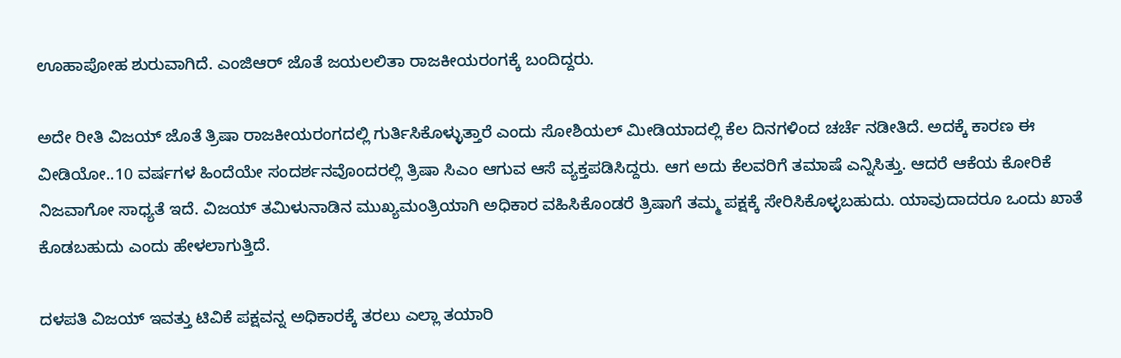ಊಹಾಪೋಹ ಶುರುವಾಗಿದೆ. ಎಂಜಿಆರ್ ಜೊತೆ ಜಯಲಲಿತಾ ರಾಜಕೀಯರಂಗಕ್ಕೆ ಬಂದಿದ್ದರು.

ಅದೇ ರೀತಿ ವಿಜಯ್ ಜೊತೆ ತ್ರಿಷಾ ರಾಜಕೀಯರಂಗದಲ್ಲಿ ಗುರ್ತಿಸಿಕೊಳ್ಳುತ್ತಾರೆ ಎಂದು ಸೋಶಿಯಲ್ ಮೀಡಿಯಾದಲ್ಲಿ ಕೆಲ ದಿನಗಳಿಂದ ಚರ್ಚೆ ನಡೀತಿದೆ. ಅದಕ್ಕೆ ಕಾರಣ ಈ ವೀಡಿಯೋ..10 ವರ್ಷಗಳ ಹಿಂದೆಯೇ ಸಂದರ್ಶನವೊಂದರಲ್ಲಿ ತ್ರಿಷಾ ಸಿಎಂ ಆಗುವ ಆಸೆ ವ್ಯಕ್ತಪಡಿಸಿದ್ದರು. ಆಗ ಅದು ಕೆಲವರಿಗೆ ತಮಾಷೆ ಎನ್ನಿಸಿತ್ತು. ಆದರೆ ಆಕೆಯ ಕೋರಿಕೆ ನಿಜವಾಗೋ ಸಾಧ್ಯತೆ ಇದೆ. ವಿಜಯ್ ತಮಿಳುನಾಡಿನ ಮುಖ್ಯಮಂತ್ರಿಯಾಗಿ ಅಧಿಕಾರ ವಹಿಸಿಕೊಂಡರೆ ತ್ರಿಷಾಗೆ ತಮ್ಮ ಪಕ್ಷಕ್ಕೆ ಸೇರಿಸಿಕೊಳ್ಳಬಹುದು. ಯಾವುದಾದರೂ ಒಂದು ಖಾತೆ ಕೊಡಬಹುದು ಎಂದು ಹೇಳಲಾಗುತ್ತಿದೆ.

ದಳಪತಿ ವಿಜಯ್ ಇವತ್ತು ಟಿವಿಕೆ ಪಕ್ಷವನ್ನ ಅಧಿಕಾರಕ್ಕೆ ತರಲು ಎಲ್ಲಾ ತಯಾರಿ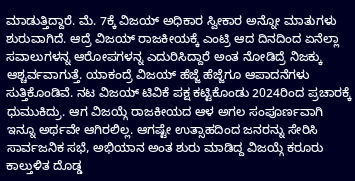ಮಾಡುತ್ತಿದ್ದಾರೆ. ಮೆ. 7ಕ್ಕೆ ವಿಜಯ್ ಅಧಿಕಾರ ಸ್ವೀಕಾರ ಅನ್ನೋ ಮಾತುಗಳು ಶುರುವಾಗಿದೆ. ಆದ್ರೆ ವಿಜಯ್ ರಾಜಕೀಯಕ್ಕೆ ಎಂಟ್ರಿ ಆದ ದಿನದಿಂದ ಏನೆಲ್ಲಾ ಸವಾಲುಗಳನ್ನ ಆರೋಪಗಳನ್ನ ಎದುರಿಸಿದ್ದಾರೆ ಅಂತ ನೋಡಿದ್ರೆ ನಿಜಕ್ಕು ಆಶ್ಚರ್ವವಾಗುತ್ತೆ. ಯಾಕಂದ್ರೆ ವಿಜಯ್ ಹೆಜ್ಜೆ ಹೆಜ್ಜೆಗೂ ಆಪಾದನೆಗಳು ಸುತ್ತಿಕೊಂಡಿವೆ. ನಟ ವಿಜಯ್ ಟಿವಿಕೆ ಪಕ್ಷ ಕಟ್ಟಿಕೊಂಡು 2024ರಿಂದ ಪ್ರಚಾರಕ್ಕೆ ಧುಮುಕಿದ್ರು. ಆಗ ವಿಜಯ್ಗೆ ರಾಜಕೀಯದ ಆಳ ಅಗಲ ಸಂಪೂರ್ಣವಾಗಿ ಇನ್ನೂ ಅರ್ಥವೇ ಆಗಿರಲಿಲ್ಲ. ಆಗಷ್ಟೇ ಉತ್ಸಾಹದಿಂದ ಜನರನ್ನು ಸೇರಿಸಿ ಸಾರ್ವಜನಿಕ ಸಭೆ, ಅಭಿಯಾನ ಅಂತ ಶುರು ಮಾಡಿದ್ದ ವಿಜಯ್ಗೆ ಕರೂರು ಕಾಲ್ತುಳಿತ ದೊಡ್ಡ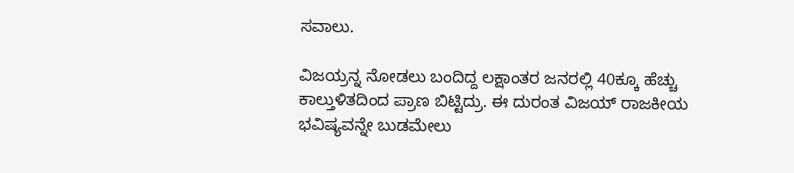ಸವಾಲು.

ವಿಜಯ್ರನ್ನ ನೋಡಲು ಬಂದಿದ್ದ ಲಕ್ಷಾಂತರ ಜನರಲ್ಲಿ 40ಕ್ಕೂ ಹೆಚ್ಚು ಕಾಲ್ತುಳಿತದಿಂದ ಪ್ರಾಣ ಬಿಟ್ಟಿದ್ರು. ಈ ದುರಂತ ವಿಜಯ್ ರಾಜಕೀಯ ಭವಿಷ್ಯವನ್ನೇ ಬುಡಮೇಲು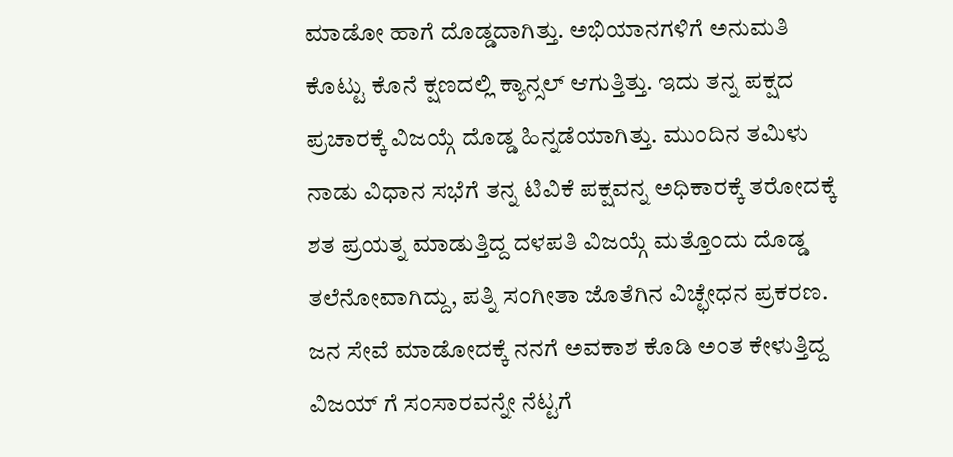ಮಾಡೋ ಹಾಗೆ ದೊಡ್ಡದಾಗಿತ್ತು. ಅಭಿಯಾನಗಳಿಗೆ ಅನುಮತಿ ಕೊಟ್ಟು ಕೊನೆ ಕ್ಷಣದಲ್ಲಿ ಕ್ಯಾನ್ಸಲ್ ಆಗುತ್ತಿತ್ತು. ಇದು ತನ್ನ ಪಕ್ಷದ ಪ್ರಚಾರಕ್ಕೆ ವಿಜಯ್ಗೆ ದೊಡ್ಡ ಹಿನ್ನಡೆಯಾಗಿತ್ತು. ಮುಂದಿನ ತಮಿಳು ನಾಡು ವಿಧಾನ ಸಭೆಗೆ ತನ್ನ ಟಿವಿಕೆ ಪಕ್ಷವನ್ನ ಅಧಿಕಾರಕ್ಕೆ ತರೋದಕ್ಕೆ ಶತ ಪ್ರಯತ್ನ ಮಾಡುತ್ತಿದ್ದ ದಳಪತಿ ವಿಜಯ್ಗೆ ಮತ್ತೊಂದು ದೊಡ್ಡ ತಲೆನೋವಾಗಿದ್ದು, ಪತ್ನಿ ಸಂಗೀತಾ ಜೊತೆಗಿನ ವಿಚ್ಛೇಧನ ಪ್ರಕರಣ. ಜನ ಸೇವೆ ಮಾಡೋದಕ್ಕೆ ನನಗೆ ಅವಕಾಶ ಕೊಡಿ ಅಂತ ಕೇಳುತ್ತಿದ್ದ ವಿಜಯ್ ಗೆ ಸಂಸಾರವನ್ನೇ ನೆಟ್ಟಗೆ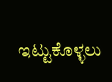ಇಟ್ಟುಕೊಳ್ಳಲು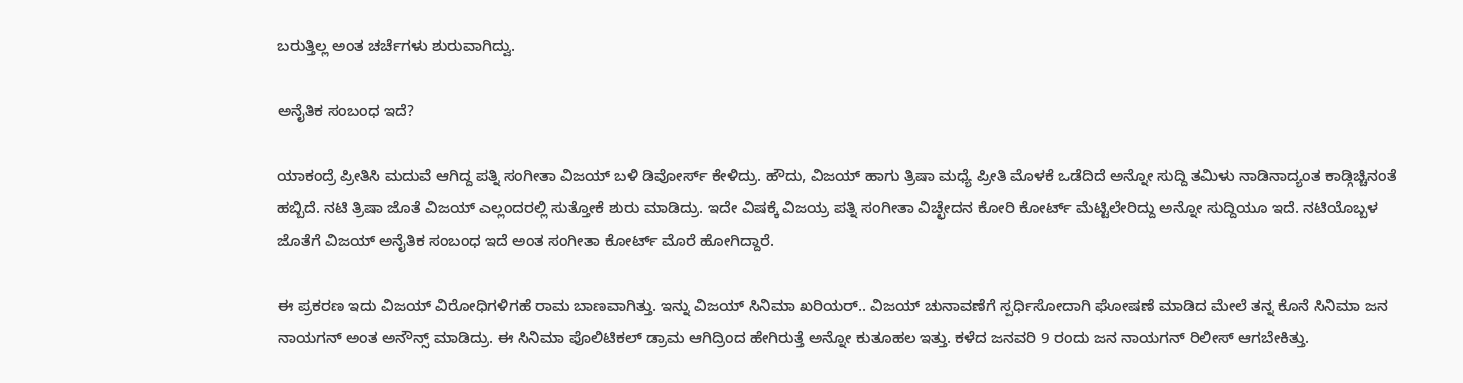ಬರುತ್ತಿಲ್ಲ ಅಂತ ಚರ್ಚೆಗಳು ಶುರುವಾಗಿದ್ವು.

ಅನೈತಿಕ ಸಂಬಂಧ ಇದೆ?

ಯಾಕಂದ್ರೆ ಪ್ರೀತಿಸಿ ಮದುವೆ ಆಗಿದ್ದ ಪತ್ನಿ ಸಂಗೀತಾ ವಿಜಯ್ ಬಳಿ ಡಿವೋರ್ಸ್ ಕೇಳಿದ್ರು. ಹೌದು, ವಿಜಯ್ ಹಾಗು ತ್ರಿಷಾ ಮಧ್ಯೆ ಪ್ರೀತಿ ಮೊಳಕೆ ಒಡೆದಿದೆ ಅನ್ನೋ ಸುದ್ದಿ ತಮಿಳು ನಾಡಿನಾದ್ಯಂತ ಕಾಡ್ಗಿಚ್ಚಿನಂತೆ ಹಬ್ಬಿದೆ. ನಟಿ ತ್ರಿಷಾ ಜೊತೆ ವಿಜಯ್ ಎಲ್ಲಂದರಲ್ಲಿ ಸುತ್ತೋಕೆ ಶುರು ಮಾಡಿದ್ರು. ಇದೇ ವಿಷಕ್ಕೆ ವಿಜಯ್ರ ಪತ್ನಿ ಸಂಗೀತಾ ವಿಚ್ಛೇದನ ಕೋರಿ ಕೋರ್ಟ್ ಮೆಟ್ಟಿಲೇರಿದ್ದು ಅನ್ನೋ ಸುದ್ದಿಯೂ ಇದೆ. ನಟಿಯೊಬ್ಬಳ ಜೊತೆಗೆ ವಿಜಯ್ ಅನೈತಿಕ ಸಂಬಂಧ ಇದೆ ಅಂತ ಸಂಗೀತಾ ಕೋರ್ಟ್ ಮೊರೆ ಹೋಗಿದ್ದಾರೆ.

ಈ ಪ್ರಕರಣ ಇದು ವಿಜಯ್ ವಿರೋಧಿಗಳಿಗಹೆ ರಾಮ ಬಾಣವಾಗಿತ್ತು. ಇನ್ನು ವಿಜಯ್ ಸಿನಿಮಾ ಖರಿಯರ್.. ವಿಜಯ್ ಚುನಾವಣೆಗೆ ಸ್ಪರ್ಧಿಸೋದಾಗಿ ಘೋಷಣೆ ಮಾಡಿದ ಮೇಲೆ ತನ್ನ ಕೊನೆ ಸಿನಿಮಾ ಜನ ನಾಯಗನ್ ಅಂತ ಅನೌನ್ಸ್ ಮಾಡಿದ್ರು. ಈ ಸಿನಿಮಾ ಪೊಲಿಟಿಕಲ್ ಡ್ರಾಮ ಆಗಿದ್ರಿಂದ ಹೇಗಿರುತ್ತೆ ಅನ್ನೋ ಕುತೂಹಲ ಇತ್ತು. ಕಳೆದ ಜನವರಿ 9 ರಂದು ಜನ ನಾಯಗನ್ ರಿಲೀಸ್ ಆಗಬೇಕಿತ್ತು.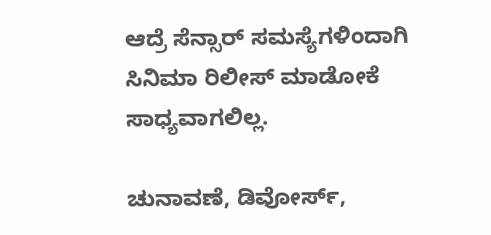ಆದ್ರೆ ಸೆನ್ಸಾರ್ ಸಮಸ್ಯೆಗಳಿಂದಾಗಿ ಸಿನಿಮಾ ರಿಲೀಸ್ ಮಾಡೋಕೆ ಸಾಧ್ಯವಾಗಲಿಲ್ಲ.

ಚುನಾವಣೆ, ಡಿವೋರ್ಸ್,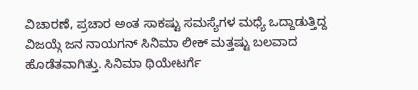ವಿಚಾರಣೆ, ಪ್ರಚಾರ ಅಂತ ಸಾಕಷ್ಟು ಸಮಸ್ಯೆಗಳ ಮಧ್ಯೆ ಒದ್ದಾಡುತ್ತಿದ್ದ ವಿಜಯ್ಗೆ ಜನ ನಾಯಗನ್ ಸಿನಿಮಾ ಲೀಕ್ ಮತ್ತಷ್ಟು ಬಲವಾದ ಹೊಡೆತವಾಗಿತ್ತು. ಸಿನಿಮಾ ಥಿಯೇಟರ್ಗೆ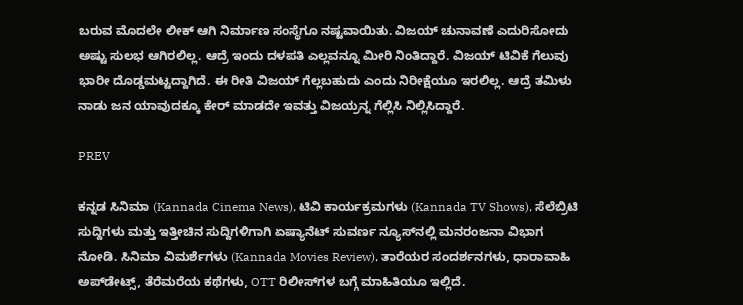ಬರುವ ಮೊದಲೇ ಲೀಕ್ ಆಗಿ ನಿರ್ಮಾಣ ಸಂಸ್ಥೆಗೂ ನಷ್ಟವಾಯಿತು. ವಿಜಯ್ ಚುನಾವಣೆ ಎದುರಿಸೋದು ಅಷ್ಟು ಸುಲಭ ಆಗಿರಲಿಲ್ಲ. ಆದ್ರೆ ಇಂದು ದಳಪತಿ ಎಲ್ಲವನ್ನೂ ಮೀರಿ ನಿಂತಿದ್ದಾರೆ. ವಿಜಯ್ ಟಿವಿಕೆ ಗೆಲುವು ಭಾರೀ ದೊಡ್ಡಮಟ್ಟದ್ದಾಗಿದೆ. ಈ ರೀತಿ ವಿಜಯ್ ಗೆಲ್ಲಬಹುದು ಎಂದು ನಿರೀಕ್ಷೆಯೂ ಇರಲಿಲ್ಲ. ಆದ್ರೆ ತಮಿಳು ನಾಡು ಜನ ಯಾವುದಕ್ಕೂ ಕೇರ್ ಮಾಡದೇ ಇವತ್ತು ವಿಜಯ್ರನ್ನ ಗೆಲ್ಲಿಸಿ ನಿಲ್ಲಿಸಿದ್ದಾರೆ.

PREV

ಕನ್ನಡ ಸಿನಿಮಾ (Kannada Cinema News), ಟಿವಿ ಕಾರ್ಯಕ್ರಮಗಳು (Kannada TV Shows), ಸೆಲೆಬ್ರಿಟಿ ಸುದ್ದಿಗಳು ಮತ್ತು ಇತ್ತೀಚಿನ ಸುದ್ದಿಗಳಿಗಾಗಿ ಏಷ್ಯಾನೆಟ್ ಸುವರ್ಣ ನ್ಯೂಸ್‌ನಲ್ಲಿ ಮನರಂಜನಾ ವಿಭಾಗ ನೋಡಿ. ಸಿನಿಮಾ ವಿಮರ್ಶೆಗಳು (Kannada Movies Review), ತಾರೆಯರ ಸಂದರ್ಶನಗಳು, ಧಾರಾವಾಹಿ ಅಪ್‌ಡೇಟ್ಸ್‌, ತೆರೆಮರೆಯ ಕಥೆಗಳು, OTT ರಿಲೀಸ್‌ಗಳ ಬಗ್ಗೆ ಮಾಹಿತಿಯೂ ಇಲ್ಲಿದೆ.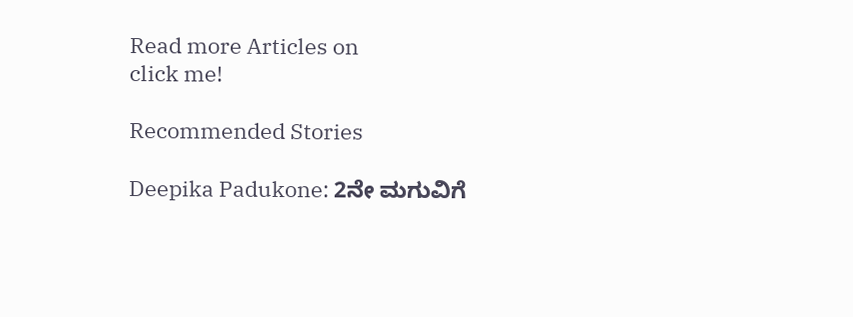Read more Articles on
click me!

Recommended Stories

Deepika Padukone: 2ನೇ ಮಗುವಿಗೆ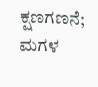ಕ್ಷಣಗಣನೆ; ಮಗಳ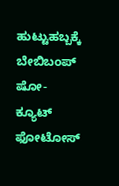ಹುಟ್ಟುಹಬ್ಬಕ್ಕೆ ಬೇಬಿಬಂಪ್ ಷೋ- ಕ್ಯೂಟ್ ಫೋಟೋಸ್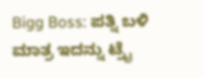Bigg Boss: ಪತ್ನಿ ಬಳಿ ಮಾತ್ರ ಇದನ್ನು ಟ್ರೈ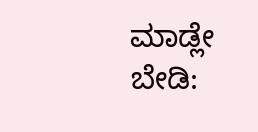ಮಾಡ್ಲೇ ಬೇಡಿ: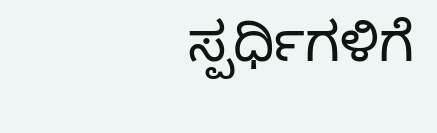ಸ್ಪರ್ಧಿಗಳಿಗೆ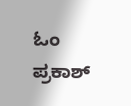ಓಂ ಪ್ರಕಾಶ್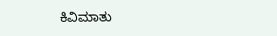ಕಿವಿಮಾತು